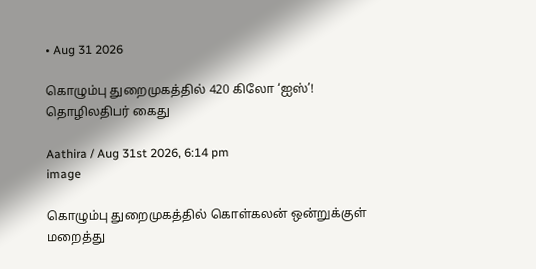• Aug 31 2026

கொழும்பு துறைமுகத்தில் 420 கிலோ ‘ஐஸ்’! தொழிலதிபர் கைது

Aathira / Aug 31st 2026, 6:14 pm
image

கொழும்பு துறைமுகத்தில் கொள்கலன் ஒன்றுக்குள் மறைத்து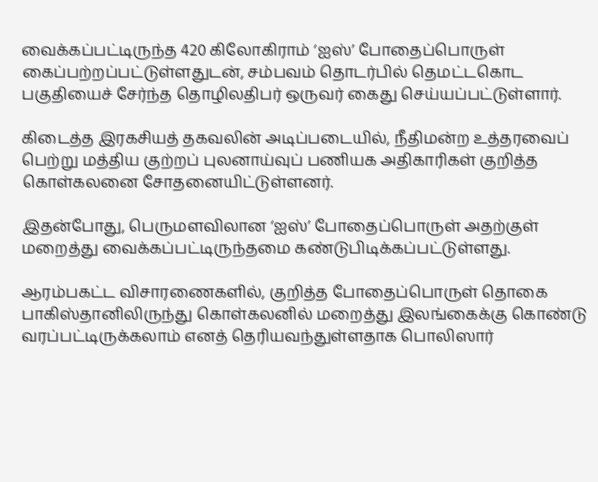வைக்கப்பட்டிருந்த 420 கிலோகிராம் ‘ஐஸ்’ போதைப்பொருள் கைப்பற்றப்பட்டுள்ளதுடன், சம்பவம் தொடர்பில் தெமட்டகொட பகுதியைச் சேர்ந்த தொழிலதிபர் ஒருவர் கைது செய்யப்பட்டுள்ளார்.

கிடைத்த இரகசியத் தகவலின் அடிப்படையில், நீதிமன்ற உத்தரவைப் பெற்று மத்திய குற்றப் புலனாய்வுப் பணியக அதிகாரிகள் குறித்த கொள்கலனை சோதனையிட்டுள்ளனர்.

இதன்போது, பெருமளவிலான ‘ஐஸ்’ போதைப்பொருள் அதற்குள் மறைத்து வைக்கப்பட்டிருந்தமை கண்டுபிடிக்கப்பட்டுள்ளது.

ஆரம்பகட்ட விசாரணைகளில், குறித்த போதைப்பொருள் தொகை பாகிஸ்தானிலிருந்து கொள்கலனில் மறைத்து இலங்கைக்கு கொண்டு வரப்பட்டிருக்கலாம் எனத் தெரியவந்துள்ளதாக பொலிஸார்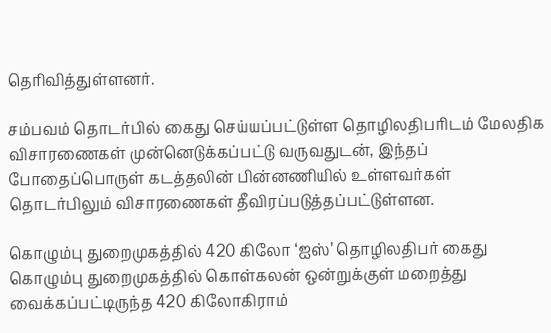தெரிவித்துள்ளனர்.

சம்பவம் தொடர்பில் கைது செய்யப்பட்டுள்ள தொழிலதிபரிடம் மேலதிக விசாரணைகள் முன்னெடுக்கப்பட்டு வருவதுடன், இந்தப் போதைப்பொருள் கடத்தலின் பின்னணியில் உள்ளவர்கள் தொடர்பிலும் விசாரணைகள் தீவிரப்படுத்தப்பட்டுள்ளன.

கொழும்பு துறைமுகத்தில் 420 கிலோ ‘ஐஸ்’ தொழிலதிபர் கைது கொழும்பு துறைமுகத்தில் கொள்கலன் ஒன்றுக்குள் மறைத்து வைக்கப்பட்டிருந்த 420 கிலோகிராம்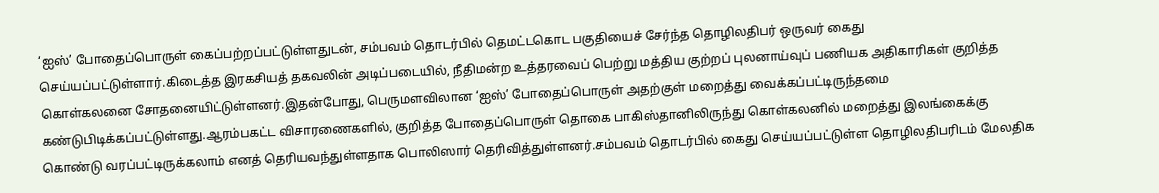‘ஐஸ்’ போதைப்பொருள் கைப்பற்றப்பட்டுள்ளதுடன், சம்பவம் தொடர்பில் தெமட்டகொட பகுதியைச் சேர்ந்த தொழிலதிபர் ஒருவர் கைது செய்யப்பட்டுள்ளார்.கிடைத்த இரகசியத் தகவலின் அடிப்படையில், நீதிமன்ற உத்தரவைப் பெற்று மத்திய குற்றப் புலனாய்வுப் பணியக அதிகாரிகள் குறித்த கொள்கலனை சோதனையிட்டுள்ளனர்.இதன்போது, பெருமளவிலான ‘ஐஸ்’ போதைப்பொருள் அதற்குள் மறைத்து வைக்கப்பட்டிருந்தமை கண்டுபிடிக்கப்பட்டுள்ளது.ஆரம்பகட்ட விசாரணைகளில், குறித்த போதைப்பொருள் தொகை பாகிஸ்தானிலிருந்து கொள்கலனில் மறைத்து இலங்கைக்கு கொண்டு வரப்பட்டிருக்கலாம் எனத் தெரியவந்துள்ளதாக பொலிஸார் தெரிவித்துள்ளனர்.சம்பவம் தொடர்பில் கைது செய்யப்பட்டுள்ள தொழிலதிபரிடம் மேலதிக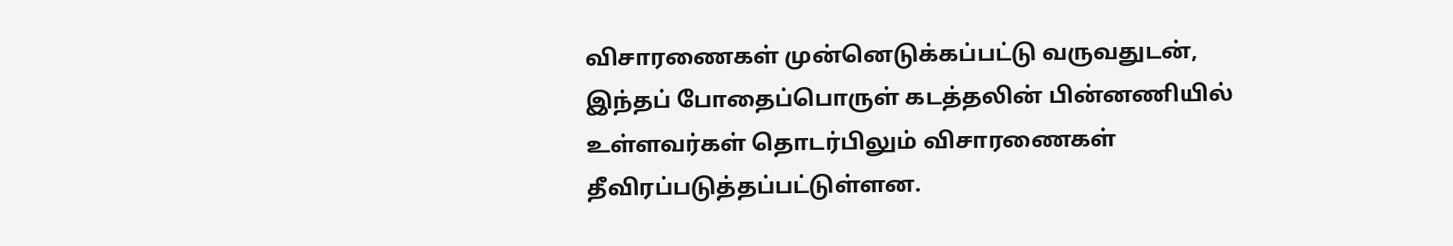விசாரணைகள் முன்னெடுக்கப்பட்டு வருவதுடன், இந்தப் போதைப்பொருள் கடத்தலின் பின்னணியில் உள்ளவர்கள் தொடர்பிலும் விசாரணைகள் தீவிரப்படுத்தப்பட்டுள்ளன.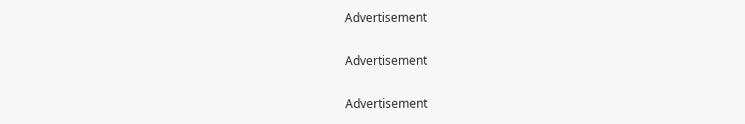Advertisement

Advertisement

Advertisement